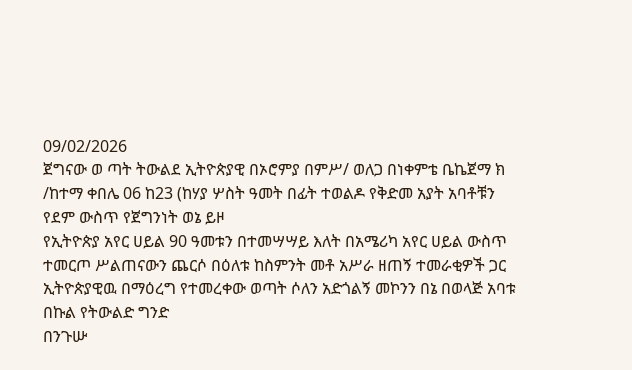09/02/2026
ጀግናው ወ ጣት ትውልደ ኢትዮጵያዊ በኦሮምያ በምሥ/ ወለጋ በነቀምቴ ቤኬጀማ ክ /ከተማ ቀበሌ 06 ከ23 (ከሃያ ሦስት ዓመት በፊት ተወልዶ የቅድመ አያት አባቶቹን የደም ውስጥ የጀግንነት ወኔ ይዞ
የኢትዮጵያ አየር ሀይል 90 ዓመቱን በተመሣሣይ እለት በአሜሪካ አየር ሀይል ውስጥ ተመርጦ ሥልጠናውን ጨርሶ በዕለቱ ከስምንት መቶ አሥራ ዘጠኝ ተመራቂዎች ጋር ኢትዮጵያዊዉ በማዕረግ የተመረቀው ወጣት ሶለን አድጎልኝ መኮንን በኔ በወላጅ አባቱ በኩል የትውልድ ግንድ
በንጉሡ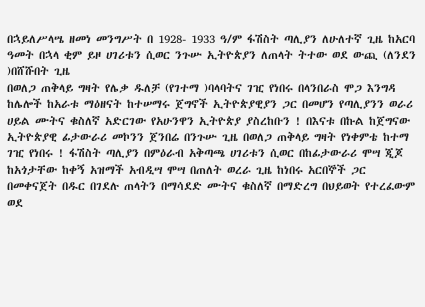በኋይለሥላሤ ዘመነ መንግሥት በ 1928- 1933 ዓ/ም ፋሽስት ጣሊያን ለሁለተኛ ጊዜ ከአርባ ዓመት በኋላ ቂም ይዞ ሀገሪቱን ሲወር ንጉሡ ኢትዮጵያን ለጠላት ትተው ወደ ውጪ (ለንደን )በሸሹበት ጊዜ
በወለጋ ጠቅላይ ግዛት የሌቃ ዱለቻ (የገተማ )ባላባትና ገዢ የነበሩ በላንበራስ ሞጋ እንግዳ
ከሌሎች ከአራቱ ማዕዘናት ከተሠማሩ ጀግኖች ኢትዮጵያዊያን ጋር በመሆን የጣሊያንን ወራሪ ሀይል ሙትና ቁስለኛ አድርገው የአሁንዋን ኢትዮጵያ ያስረከቡን ! በእናቱ በኩል ከጀግናው ኢትዮጵያዊ ፊታውራሪ መኮንን ጀንበሬ በንጉሡ ጊዜ በወለጋ ጠቅላይ ግዛት የነቀምቴ ከተማ ገዢ የነበሩ ! ፋሽስት ጣሊያን በምዕራብ አቅጣጫ ሀገሪቱን ሲወር በከፊታውራሪ ሞሣ ጂጆ ከአጎታቸው ከቀኝ አዝማች አብዲሣ ሞሣ በጠለት ወረራ ጊዜ ከነበሩ አርበኞች ጋር በመቀናጀት በዱር በገደሉ ጠላትን በማሳደድ ሙትና ቁስለኛ በማድረግ በህይወት የተረፈውም ወደ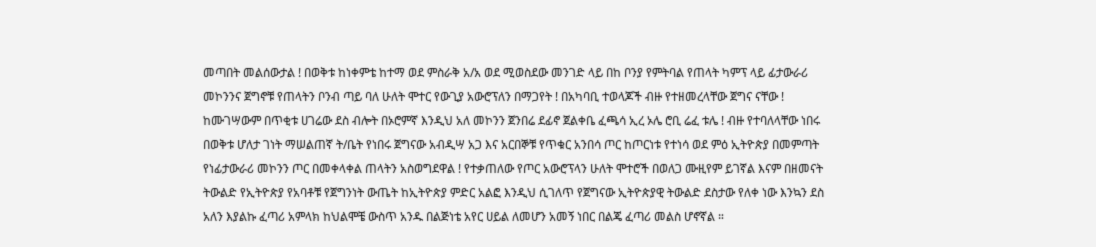መጣበት መልሰውታል ! በወቅቱ ከነቀምቴ ከተማ ወደ ምስራቅ አ/አ ወደ ሚወስደው መንገድ ላይ በከ ቦንያ የምትባል የጠላት ካምፕ ላይ ፊታውራሪ መኮንንና ጀግኖቹ የጠላትን ቦንብ ጣይ ባለ ሁለት ሞተር የውጊያ አውሮፕለን በማጋየት ! በአካባቢ ተወላጆች ብዙ የተዘመረላቸው ጀግና ናቸው ! ከሙገሣውም በጥቂቱ ሀገሬው ደስ ብሎት በኦሮምኛ እንዲህ አለ መኮንን ጀንበሬ ደፊኖ ጀልቀቤ ፈጫሳ ኢረ ኦሌ ሮቢ ሬፈ ቱሌ ! ብዙ የተባለላቸው ነበሩ በወቅቱ ሆለታ ገነት ማሠልጠኛ ት/ቤት የነበሩ ጀግናው አብዲሣ አጋ እና አርበኞቹ የጥቁር አንበሳ ጦር ከጦርነቱ የተነሳ ወደ ምዕ ኢትዮጵያ በመምጣት የነፊታውራሪ መኮንን ጦር በመቀላቀል ጠላትን አስወግደዋል ! የተቃጠለው የጦር አውሮፕላን ሁለት ሞተሮች በወለጋ ሙዚየም ይገኛል እናም በዘመናት ትውልድ የኢትዮጵያ የአባቶቹ የጀግንነት ውጤት ከኢትዮጵያ ምድር አልፎ እንዲህ ሲገለጥ የጀግናው ኢትዮጵያዊ ትውልድ ደስታው የለቀ ነው እንኳን ደስ አለን እያልኩ ፈጣሪ አምላክ ከህልሞቼ ውስጥ አንዱ በልጅነቴ አየር ሀይል ለመሆን አመኝ ነበር በልጄ ፈጣሪ መልስ ሆኖኛል ።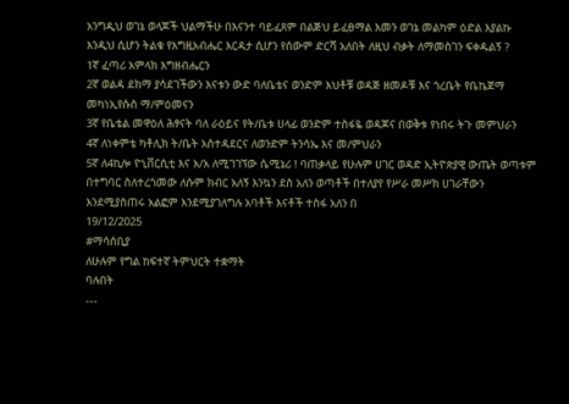አንግዲህ ወገኔ ወላጆች ህልማችሁ በእናንተ ባይፈጸም በልጅህ ይፈፀማል እመን ወገኔ መልካም ዕድል እያልኩ እንዲህ ሲሆን ትልቁ የእግዚአብሔር እርዳታ ሲሆን የሰውም ድርሻ አለበት ለዚህ ብቃት ለማመስገን ፍቀዱልኝ ?
1ኛ ፈጣሪ አምላክ እግዘብሔርን
2ኛ ወልዳ ደክማ ያሳደገችውን እናቱን ውድ ባለቤቴና ወንድም እህቶቹ ወዳጅ ዘመዶቹ እና ጎረቤት የቤኬጀማ መካነኢየሱስ ማ/ምዕመናን
3ኛ የቤቴል መዋዕለ ሕፃናት ባለ ራዕይና የት/ቤቱ ሀላፊ ወንድም ተስፋዬ ወዳጆና በወቅቱ የነበሩ ትጉ መምህራን
4ኛ ለነቀምቴ ካቶሊክ ት/ቤት አስተዳደርና ለወንድም ትንሳኤ እና መ/ምህራን
5ኛ ለ4ኪሎ ዮኒቨርሲቲ እና አ/አ ለሚገገኘው ሴሚኔሪ ! ባጠቃላይ የሁሉም ሀገር ወዳድ ኢትዮጵያዊ ውጤት ወጣቱም በተግባር ስለተረጎመው ለሱም ክብር አለኝ እንኳን ደስ አለን ወጣቶች በተለያየ የሥራ መሥክ ሀገራቸውን እንደሚያስጠሩ አልፎም እንደሚያገለግሉ አባቶች እናቶች ተስፋ አለን በ
19/12/2025
#ማሳሰቢያ
ለሁሉም የግል ከፍተኛ ትምህርት ተቋማት
ባሉበት
---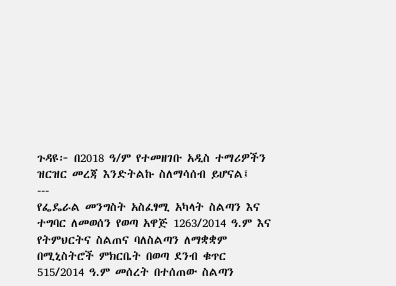ጉዳዩ፦ በ2018 ዓ/ም የተመዘገቡ አዲስ ተማሪዎችን ዝርዝር መረጃ እንድትልኩ ስለማሳሰብ ይሆናል፤
---
የፌዴራል መንግስት አስፈፃሚ አካላት ስልጣን እና ተግባር ለመወሰን የወጣ አዋጅ 1263/2014 ዓ.ም እና የትምህርትና ስልጠና ባለስልጣን ለማቋቋም በሚኒስትሮች ምክርቤት በወጣ ደንብ ቁጥር 515/2014 ዓ.ም መሰረት በተሰጠው ስልጣን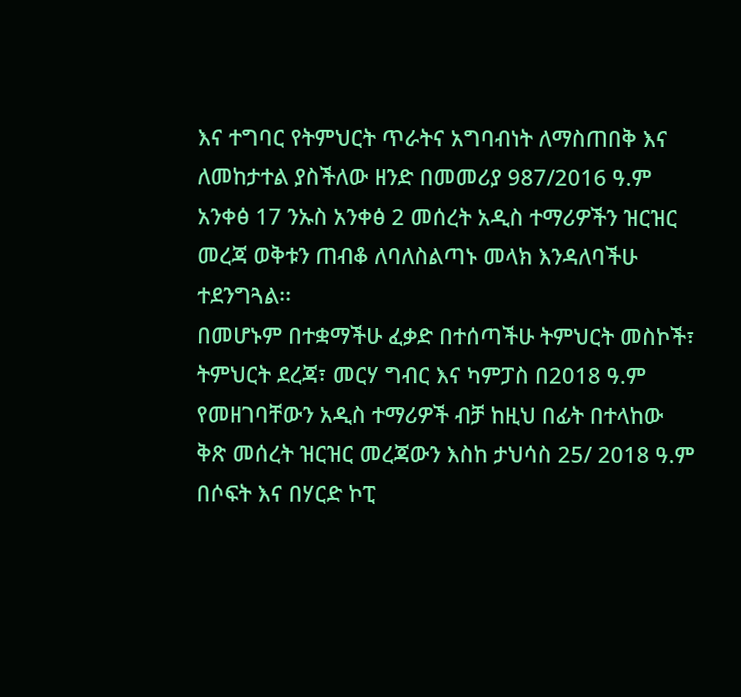እና ተግባር የትምህርት ጥራትና አግባብነት ለማስጠበቅ እና ለመከታተል ያስችለው ዘንድ በመመሪያ 987/2016 ዓ.ም አንቀፅ 17 ንኡስ አንቀፅ 2 መሰረት አዲስ ተማሪዎችን ዝርዝር መረጃ ወቅቱን ጠብቆ ለባለስልጣኑ መላክ እንዳለባችሁ ተደንግጓል፡፡
በመሆኑም በተቋማችሁ ፈቃድ በተሰጣችሁ ትምህርት መስኮች፣ ትምህርት ደረጃ፣ መርሃ ግብር እና ካምፓስ በ2018 ዓ.ም የመዘገባቸውን አዲስ ተማሪዎች ብቻ ከዚህ በፊት በተላከው ቅጽ መሰረት ዝርዝር መረጃውን እስከ ታህሳስ 25/ 2018 ዓ.ም በሶፍት እና በሃርድ ኮፒ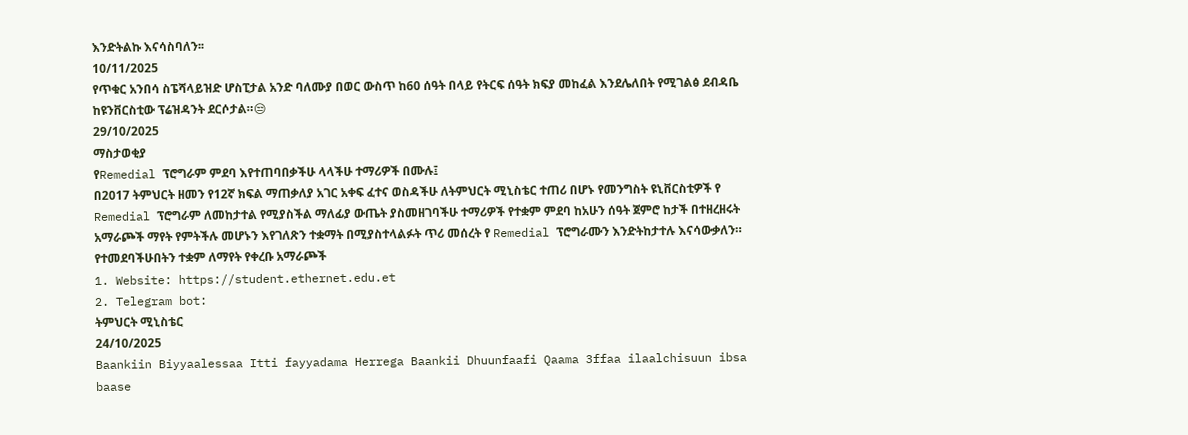እንድትልኩ እናሳስባለን፡፡
10/11/2025
የጥቁር አንበሳ ስፔሻላይዝድ ሆስፒታል አንድ ባለሙያ በወር ውስጥ ከ60 ሰዓት በላይ የትርፍ ሰዓት ክፍያ መከፈል እንደሌለበት የሚገልፅ ደብዳቤ ከዩንቨርስቲው ፕሬዝዳንት ደርሶታል።😒
29/10/2025
ማስታወቂያ
የRemedial ፕሮግራም ምደባ እየተጠባበቃችሁ ላላችሁ ተማሪዎች በሙሉ፤
በ2017 ትምህርት ዘመን የ12ኛ ክፍል ማጠቃለያ አገር አቀፍ ፈተና ወስዳችሁ ለትምህርት ሚኒስቴር ተጠሪ በሆኑ የመንግስት ዩኒቨርስቲዎች የ Remedial ፕሮግራም ለመከታተል የሚያስችል ማለፊያ ውጤት ያስመዘገባችሁ ተማሪዎች የተቋም ምደባ ከአሁን ሰዓት ጀምሮ ከታች በተዘረዘሩት አማራጮች ማየት የምትችሉ መሆኑን እየገለጽን ተቋማት በሚያስተላልፉት ጥሪ መሰረት የ Remedial ፕሮግራሙን እንድትከታተሉ እናሳውቃለን።
የተመደባችሁበትን ተቋም ለማየት የቀረቡ አማራጮች
1. Website: https://student.ethernet.edu.et
2. Telegram bot:
ትምህርት ሚኒስቴር
24/10/2025
Baankiin Biyyaalessaa Itti fayyadama Herrega Baankii Dhuunfaafi Qaama 3ffaa ilaalchisuun ibsa baase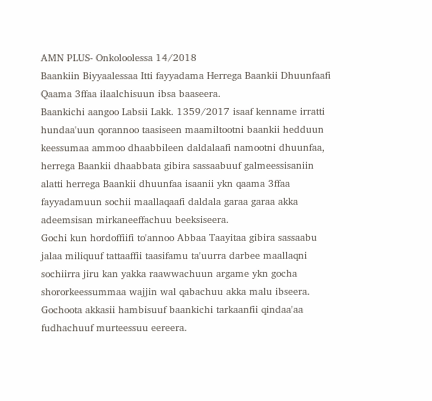AMN PLUS- Onkoloolessa 14/2018
Baankiin Biyyaalessaa Itti fayyadama Herrega Baankii Dhuunfaafi Qaama 3ffaa ilaalchisuun ibsa baaseera.
Baankichi aangoo Labsii Lakk. 1359/2017 isaaf kenname irratti hundaa'uun qorannoo taasiseen maamiltootni baankii hedduun keessumaa ammoo dhaabbileen daldalaafi namootni dhuunfaa, herrega Baankii dhaabbata gibira sassaabuuf galmeessisaniin alatti herrega Baankii dhuunfaa isaanii ykn qaama 3ffaa fayyadamuun sochii maallaqaafi daldala garaa garaa akka adeemsisan mirkaneeffachuu beeksiseera.
Gochi kun hordoffiifi to'annoo Abbaa Taayitaa gibira sassaabu jalaa miliquuf tattaaffii taasifamu ta'uurra darbee maallaqni sochiirra jiru kan yakka raawwachuun argame ykn gocha shororkeessummaa wajjin wal qabachuu akka malu ibseera.
Gochoota akkasii hambisuuf baankichi tarkaanfii qindaa'aa fudhachuuf murteessuu eereera.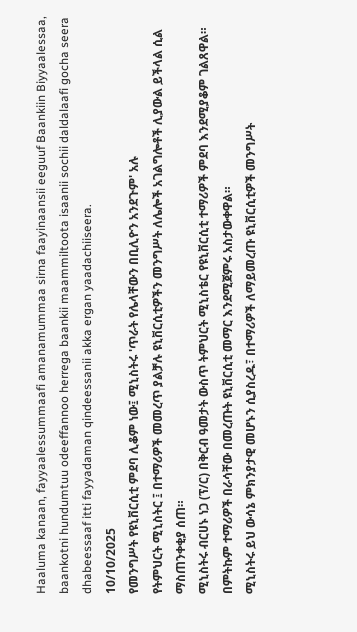Haaluma kanaan, fayyaalessummaafi amanamummaa sirna faayinaansii eeguuf Baankiin Biyyaalessaa, baankotni hundumtuu odeeffannoo herrega baankii maammiltoota isaanii sochii daldalaafi gocha seera dhabeessaaf itti fayyadaman qindeessanii akka ergan yaadachiiseera.
10/10/2025
የመንግሥት የዩኒቨርሲቲ ምደባ ሊቆም ነው፤ ሚኒስትሩ 'ጥራት የሌላቸውን በቢሊዮን አንደጉም' አሉ
የትምህርት ሚኒስትር ፤ በተማሪዎች መመረጥ ያልቻሉ ዩኒቨርሲቲዎችን መንግሥት ለሌሎች አገልግሎቶች ሊያውል ይችላል ሲል ማስጠንቀቂያ ሰጠ።
ሚኒስትሩ ብርሀኑ ነጋ (ፕ/ር) በቅርብ ዓመታት ውስጥ ትምህርት ሚኒስቴር የዩኒቨርሲቲ ተማሪዎች ምደባ እንደሚያቆም ገልጸዋል። በምትኩም ተማሪዎች በራሳቸው በመረጡት ዩኒቨርሲቲ መማር እንደሚጀምሩ አስታውቀዋል።
ሚኒስትሩ ይህ ውሳኔ ምክንያታዊ መሆኑን ሲያስረዱ፣ በተማሪዎች ለማይመረጡ ዩኒቨርሲቲዎች መንግሥት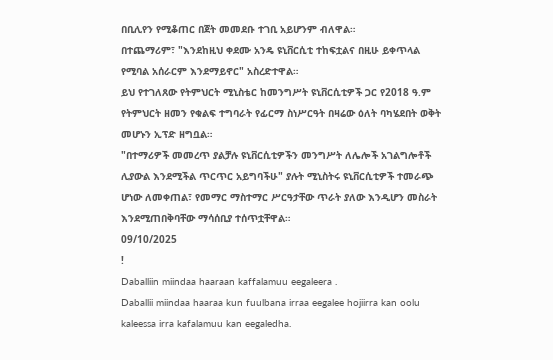በቢሊየን የሚቆጠር በጀት መመደቡ ተገቢ አይሆንም ብለዋል።
በተጨማሪም፣ "እንደከዚህ ቀደሙ አንዴ ዩኒቨርሲቲ ተከፍቷልና በዚሁ ይቀጥላል የሚባል አሰራርም እንደማይኖር" አስረድተዋል።
ይህ የተገለጸው የትምህርት ሚኒስቴር ከመንግሥት ዩኒቨርሲቲዎች ጋር የ2018 ዓ.ም የትምህርት ዘመን የቁልፍ ተግባራት የፊርማ ስነሥርዓት በዛሬው ዕለት ባካሄደበት ወቅት መሆኑን ኢፕድ ዘግቧል።
"በተማሪዎች መመረጥ ያልቻሉ ዩኒቨርሲቲዎችን መንግሥት ለሌሎች አገልግሎቶች ሊያውል እንደሚችል ጥርጥር አይግባችሁ" ያሉት ሚኒስትሩ ዩኒቨርሲቲዎች ተመራጭ ሆነው ለመቀጠል፣ የመማር ማስተማር ሥርዓታቸው ጥራት ያለው እንዲሆን መስራት እንደሚጠበቅባቸው ማሳሰቢያ ተሰጥቷቸዋል።
09/10/2025
!
Daballiin miindaa haaraan kaffalamuu eegaleera .
Daballii miindaa haaraa kun fuulbana irraa eegalee hojiirra kan oolu kaleessa irra kafalamuu kan eegaledha.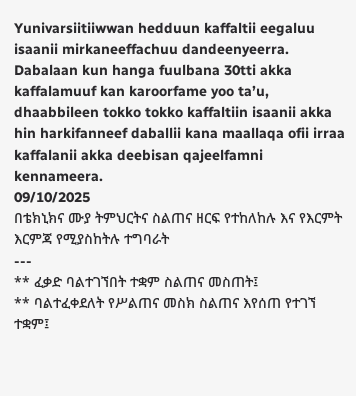Yunivarsiitiiwwan hedduun kaffaltii eegaluu isaanii mirkaneeffachuu dandeenyeerra.
Dabalaan kun hanga fuulbana 30tti akka kaffalamuuf kan karoorfame yoo ta’u, dhaabbileen tokko tokko kaffaltiin isaanii akka hin harkifanneef daballii kana maallaqa ofii irraa kaffalanii akka deebisan qajeelfamni kennameera.
09/10/2025
በቴክኒክና ሙያ ትምህርትና ስልጠና ዘርፍ የተከለከሉ እና የእርምት እርምጃ የሚያስከትሉ ተግባራት
---
** ፈቃድ ባልተገኘበት ተቋም ስልጠና መስጠት፤
** ባልተፈቀደለት የሥልጠና መስክ ስልጠና እየሰጠ የተገኘ ተቋም፤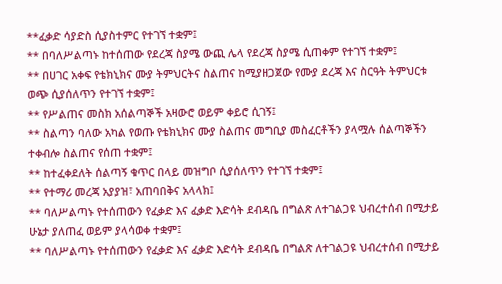**ፈቃድ ሳያድስ ሲያስተምር የተገኘ ተቋም፤
** በባለሥልጣኑ ከተሰጠው የደረጃ ስያሜ ውጪ ሌላ የደረጃ ስያሜ ሲጠቀም የተገኘ ተቋም፤
** በሀገር አቀፍ የቴክኒክና ሙያ ትምህርትና ስልጠና ከሚያዘጋጀው የሙያ ደረጃ እና ስርዓት ትምህርቱ ወጭ ሲያሰለጥን የተገኘ ተቋም፤
** የሥልጠና መስክ አሰልጣኞች አዛውሮ ወይም ቀይሮ ሲገኝ፤
** ስልጣን ባለው አካል የወጡ የቴክኒክና ሙያ ስልጠና መግቢያ መስፈርቶችን ያላሟሉ ሰልጣኞችን ተቀብሎ ስልጠና የሰጠ ተቋም፤
** ከተፈቀደለት ሰልጣኝ ቁጥር በላይ መዝግቦ ሲያሰለጥን የተገኘ ተቋም፤
** የተማሪ መረጃ አያያዝ፣ አጠባበቅና አላላክ፤
** ባለሥልጣኑ የተሰጠውን የፈቃድ እና ፈቃድ እድሳት ደብዳቤ በግልጽ ለተገልጋዩ ህብረተሰብ በሚታይ ሁኔታ ያለጠፈ ወይም ያላሳወቀ ተቋም፤
** ባለሥልጣኑ የተሰጠውን የፈቃድ እና ፈቃድ እድሳት ደብዳቤ በግልጽ ለተገልጋዩ ህብረተሰብ በሚታይ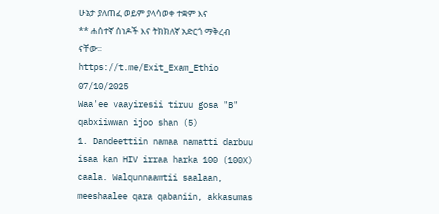ሁኔታ ያለጠፈ ወይም ያላሳወቀ ተቋም እና
** ሐሰተኛ ሰነዶች እና ትክክለኛ አድርጎ ማቅረብ ናቸው፡፡
https://t.me/Exit_Exam_Ethio
07/10/2025
Waa'ee vaayiresii tiruu gosa "B" qabxiiwwan ijoo shan (5)
1. Dandeettiin namaa namatti darbuu isaa kan HIV irraa harka 100 (100X) caala. Walqunnaamtii saalaan, meeshaalee qara qabaniin, akkasumas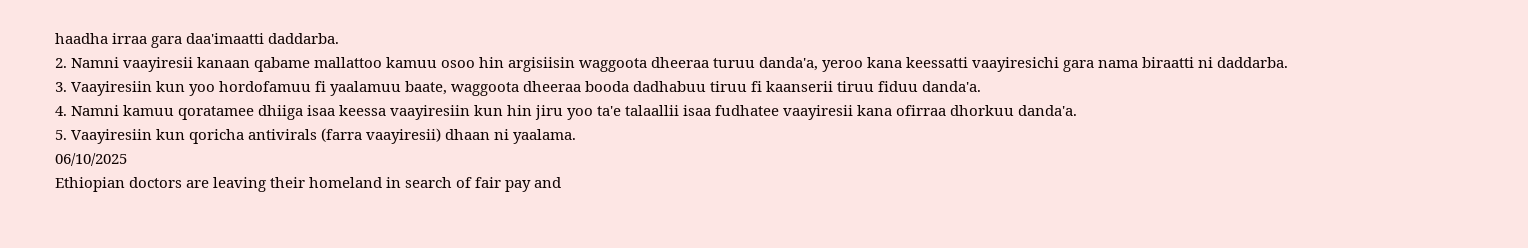haadha irraa gara daa'imaatti daddarba.
2. Namni vaayiresii kanaan qabame mallattoo kamuu osoo hin argisiisin waggoota dheeraa turuu danda'a, yeroo kana keessatti vaayiresichi gara nama biraatti ni daddarba.
3. Vaayiresiin kun yoo hordofamuu fi yaalamuu baate, waggoota dheeraa booda dadhabuu tiruu fi kaanserii tiruu fiduu danda'a.
4. Namni kamuu qoratamee dhiiga isaa keessa vaayiresiin kun hin jiru yoo ta'e talaallii isaa fudhatee vaayiresii kana ofirraa dhorkuu danda'a.
5. Vaayiresiin kun qoricha antivirals (farra vaayiresii) dhaan ni yaalama.
06/10/2025
Ethiopian doctors are leaving their homeland in search of fair pay and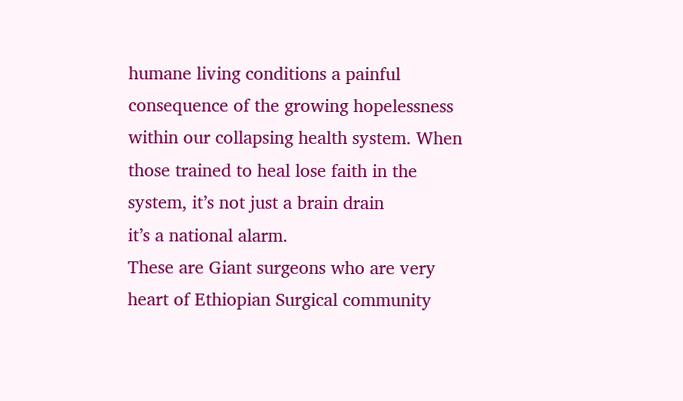humane living conditions a painful consequence of the growing hopelessness within our collapsing health system. When those trained to heal lose faith in the system, it’s not just a brain drain
it’s a national alarm.
These are Giant surgeons who are very heart of Ethiopian Surgical community